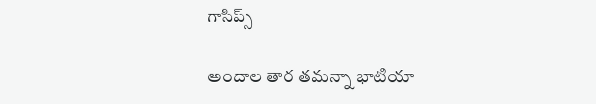గాసిప్స్

అందాల తార తమన్నా భాటియా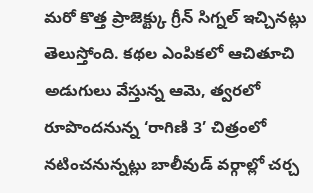మరో కొత్త ప్రాజెక్ట్కు గ్రీన్ సిగ్నల్ ఇచ్చినట్లు తెలుస్తోంది. కథల ఎంపికలో ఆచితూచి అడుగులు వేస్తున్న ఆమె, త్వరలో రూపొందనున్న ‘రాగిణి 3’ చిత్రంలో నటించనున్నట్లు బాలీవుడ్ వర్గాల్లో చర్చ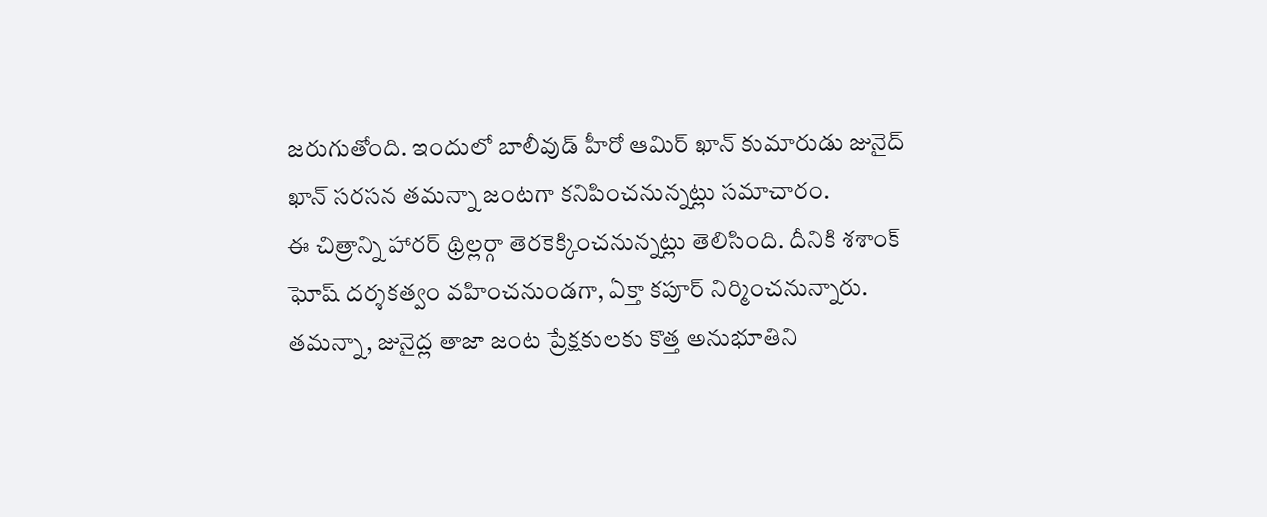జరుగుతోంది. ఇందులో బాలీవుడ్ హీరో ఆమిర్ ఖాన్ కుమారుడు జునైద్ ఖాన్ సరసన తమన్నా జంటగా కనిపించనున్నట్లు సమాచారం.
ఈ చిత్రాన్ని హారర్ థ్రిల్లర్గా తెరకెక్కించనున్నట్లు తెలిసింది. దీనికి శశాంక్ ఘోష్ దర్శకత్వం వహించనుండగా, ఏక్తా కపూర్ నిర్మించనున్నారు. తమన్నా, జునైద్ల తాజా జంట ప్రేక్షకులకు కొత్త అనుభూతిని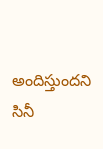అందిస్తుందని సినీ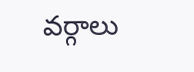వర్గాలు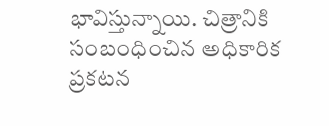భావిస్తున్నాయి. చిత్రానికి సంబంధించిన అధికారిక ప్రకటన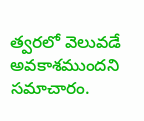త్వరలో వెలువడే అవకాశముందని సమాచారం.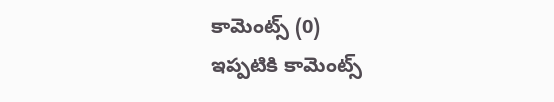కామెంట్స్ (0)
ఇప్పటికి కామెంట్స్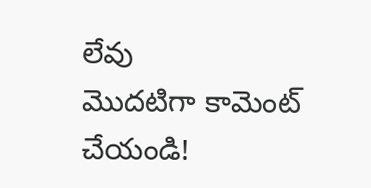లేవు
మొదటిగా కామెంట్ చేయండి!